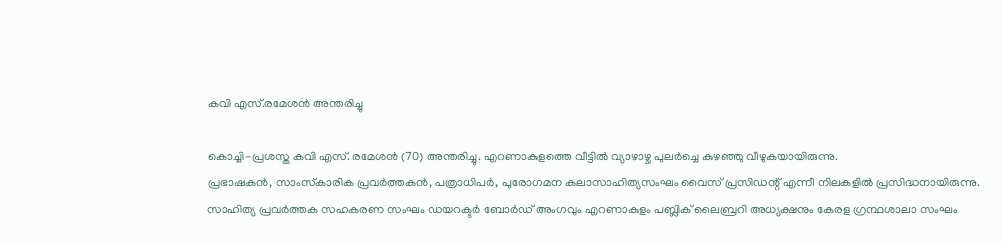കവി എസ്.രമേശന്‍ അന്തരിച്ചു

കൊച്ചി-പ്രശസ്ത കവി എസ്. രമേശന്‍ (70) അന്തരിച്ചു. എറണാകുളത്തെ വീട്ടില്‍ വ്യാഴാഴ്ച പുലര്‍ച്ചെ കുഴഞ്ഞു വീഴുകയായിരുന്നു.
പ്രഭാഷകന്‍, സാംസ്‌കാരിക പ്രവര്‍ത്തകന്‍, പത്രാധിപര്‍, പുരോഗമന കലാസാഹിത്യസംഘം വൈസ് പ്രസിഡന്റ് എന്നീ നിലകളില്‍ പ്രസിദ്ധനായിരുന്നു.
സാഹിത്യ പ്രവര്‍ത്തക സഹകരണ സംഘം ഡയറക്ടര്‍ ബോര്‍ഡ് അംഗവും എറണാകുളം പബ്ലിക് ലൈബ്രറി അധ്യക്ഷനും കേരള ഗ്രന്ഥശാലാ സംഘം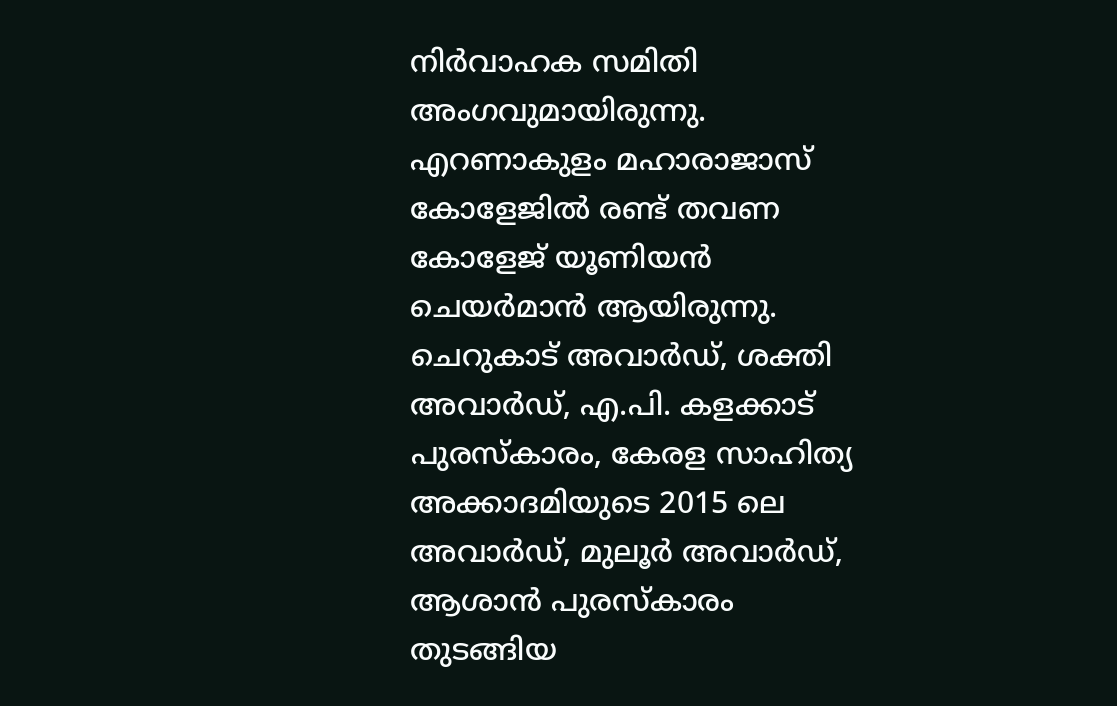നിര്‍വാഹക സമിതി അംഗവുമായിരുന്നു. എറണാകുളം മഹാരാജാസ് കോളേജില്‍ രണ്ട് തവണ കോളേജ് യൂണിയന്‍ ചെയര്‍മാന്‍ ആയിരുന്നു.
ചെറുകാട് അവാര്‍ഡ്, ശക്തി അവാര്‍ഡ്, എ.പി. കളക്കാട് പുരസ്‌കാരം, കേരള സാഹിത്യ അക്കാദമിയുടെ 2015 ലെ അവാര്‍ഡ്, മുലൂര്‍ അവാര്‍ഡ്, ആശാന്‍ പുരസ്‌കാരം തുടങ്ങിയ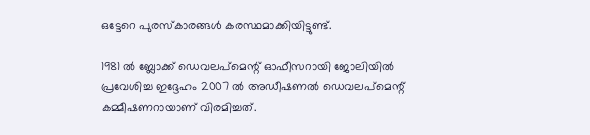ഒട്ടേറെ പുരസ്‌കാരങ്ങള്‍ കരസ്ഥമാക്കിയിട്ടുണ്ട്.

1981 ല്‍ ബ്ലോക്ക് ഡെവലപ്‌മെന്റ് ഓഫീസറായി ജോലിയില്‍ പ്രവേശിച്ച ഇദ്ദേഹം 2007 ല്‍ അഡീഷണല്‍ ഡെവലപ്‌മെന്റ് കമ്മീഷണറായാണ് വിരമിച്ചത്.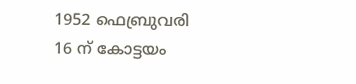1952 ഫെബ്രുവരി 16 ന് കോട്ടയം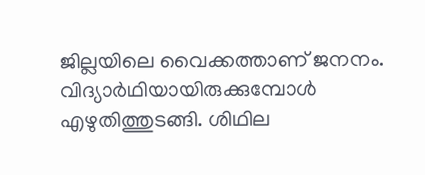ജില്ലയിലെ വൈക്കത്താണ് ജനനം. വിദ്യാര്‍ഥിയായിരുക്കുമ്പോള്‍ എഴുതിത്തുടങ്ങി. ശിഥില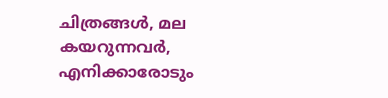ചിത്രങ്ങള്‍, മല കയറുന്നവര്‍, എനിക്കാരോടും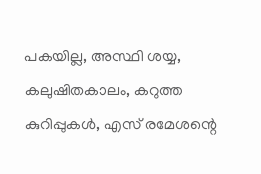പകയില്ല, അസ്ഥി ശയ്യ, കലുഷിതകാലം, കറുത്ത കുറിപ്പുകള്‍, എസ് രമേശന്റെ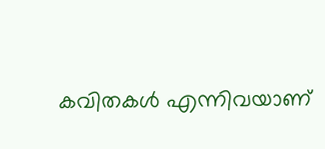കവിതകള്‍ എന്നിവയാണ്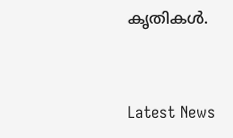കൃതികള്‍.



Latest News